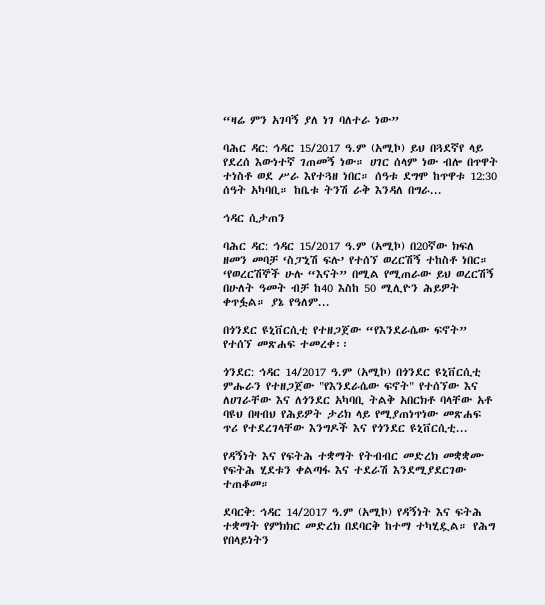“ዛሬ ምን አገባኝ ያለ ነገ ባለተራ ነው”

ባሕር ዳር: ኅዳር 15/2017 ዓ.ም (አሚኮ) ይህ በጓደኛየ ላይ የደረሰ እውነተኛ ገጠመኝ ነው። ሀገር ሰላም ነው ብሎ በጥዋት ተነስቶ ወደ ሥራ እየተጓዘ ነበር። ሰዓቱ ደግሞ ከጥዋቱ 12:30 ሰዓት አካባቢ። ከቤቱ ትንሽ ራቅ እንዳለ በግራ...

ኅዳር ሲታጠን

ባሕር ዳር: ኅዳር 15/2017 ዓ.ም (አሚኮ) በ20ኛው ክፍለ ዘመን መባቻ ‘ስፓኒሽ ፍሉ’ የተሰኘ ወረርሽኝ ተከስቶ ነበር። ‘የወረርሽኞች ሁሉ “እናት” በሚል የሚጠራው ይህ ወረርሽኝ በሁለት ዓመት ብቻ ከ40 እስከ 50 ሚሊዮን ሕይዎት ቀጥፏል። ያኔ የዓለም...

በጎንደር ዩኒቨርሲቲ የተዘጋጀው “የእንደራሴው ፍኖት” የተሰኘ መጽሐፍ ተመረቀ፡፡

ጎንደር: ኅዳር 14/2017 ዓ.ም (አሚኮ) በጎንደር ዩኒቨርሲቲ ምሑራን የተዘጋጀው "የእንደራሴው ፍኖት" የተሰኘው እና ለሀገራቸው እና ለጎንደር አካባቢ ትልቅ አበርክቶ ባላቸው አቶ ባዩህ በዛብህ የሕይዎት ታሪክ ላይ የሚያጠነጥነው መጽሐፍ ጥሪ የተደረገላቸው እንግዶች እና የጎንደር ዩኒቨርሲቲ...

የዳኝነት እና የፍትሕ ተቋማት የትብብር መድረክ መቋቋሙ የፍትሕ ሂደቱን ቀልጣፋ እና ተደራሽ እንደሚያደርገው ተጠቆመ።

ደባርቅ: ኅዳር 14/2017 ዓ.ም (አሚኮ) የዳኝነት እና ፍትሕ ተቋማት የምክክር መድረክ በደባርቅ ከተማ ተካሂዷል። የሕግ የበላይነትን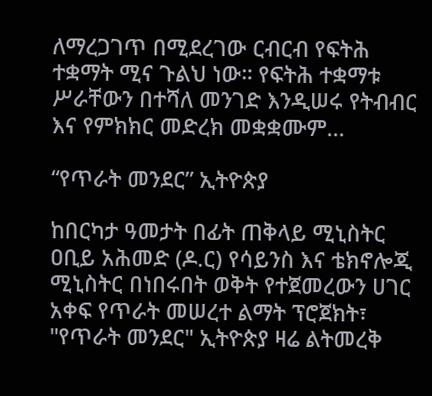ለማረጋገጥ በሚደረገው ርብርብ የፍትሕ ተቋማት ሚና ጉልህ ነው። የፍትሕ ተቋማቱ ሥራቸውን በተሻለ መንገድ እንዲሠሩ የትብብር እና የምክክር መድረክ መቋቋሙም...

“የጥራት መንደር” ኢትዮጵያ

ከበርካታ ዓመታት በፊት ጠቅላይ ሚኒስትር ዐቢይ አሕመድ (ዶ.ር) የሳይንስ እና ቴክኖሎጂ ሚኒስትር በነበሩበት ወቅት የተጀመረውን ሀገር አቀፍ የጥራት መሠረተ ልማት ፕሮጀክት፣ "የጥራት መንደር" ኢትዮጵያ ዛሬ ልትመረቅ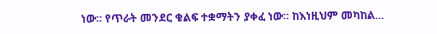ነው። የጥራት መንደር ቁልፍ ተቋማትን ያቀፈ ነው። ከእነዚህም መካከል...